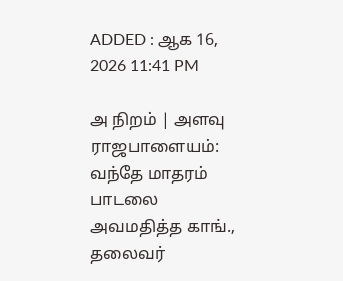ADDED : ஆக 16, 2026 11:41 PM

அ நிறம் | அளவு
ராஜபாளையம்: வந்தே மாதரம் பாடலை அவமதித்த காங்., தலைவர்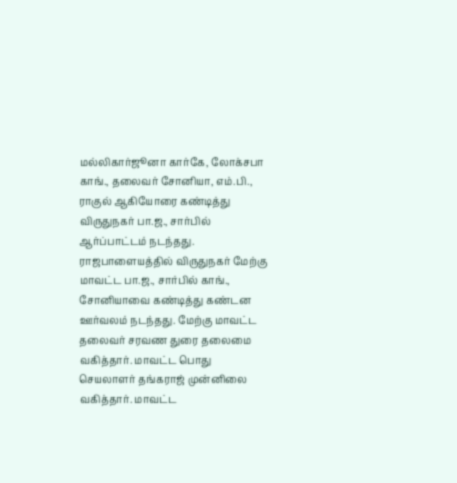மல்லிகார்ஜூனா கார்கே, லோக்சபா காங்., தலைவர் சோனியா, எம்.பி., ராகுல் ஆகியோரை கண்டித்து விருதுநகர் பா.ஜ., சார்பில் ஆர்ப்பாட்டம் நடந்தது.
ராஜபாளையத்தில் விருதுநகர் மேற்கு மாவட்ட பா.ஜ., சார்பில் காங்., சோனியாவை கண்டித்து கண்டன ஊர்வலம் நடந்தது. மேற்கு மாவட்ட தலைவர் சரவண துரை தலைமை வகித்தார். மாவட்ட பொது செயலாளர் தங்கராஜ் முன்னிலை வகித்தார். மாவட்ட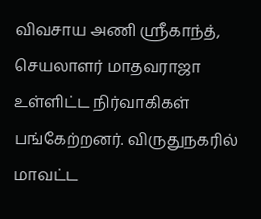விவசாய அணி ஸ்ரீகாந்த், செயலாளர் மாதவராஜா உள்ளிட்ட நிர்வாகிகள் பங்கேற்றனர். விருதுநகரில் மாவட்ட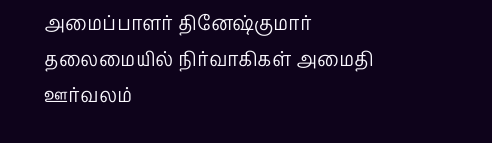அமைப்பாளர் தினேஷ்குமார் தலைமையில் நிர்வாகிகள் அமைதி ஊர்வலம்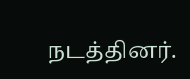நடத்தினர்.